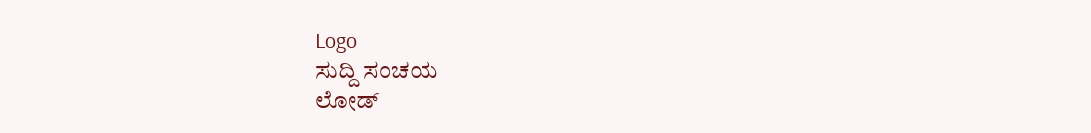Logo
ಸುದ್ದಿ ಸಂಚಯ
ಲೋಡ್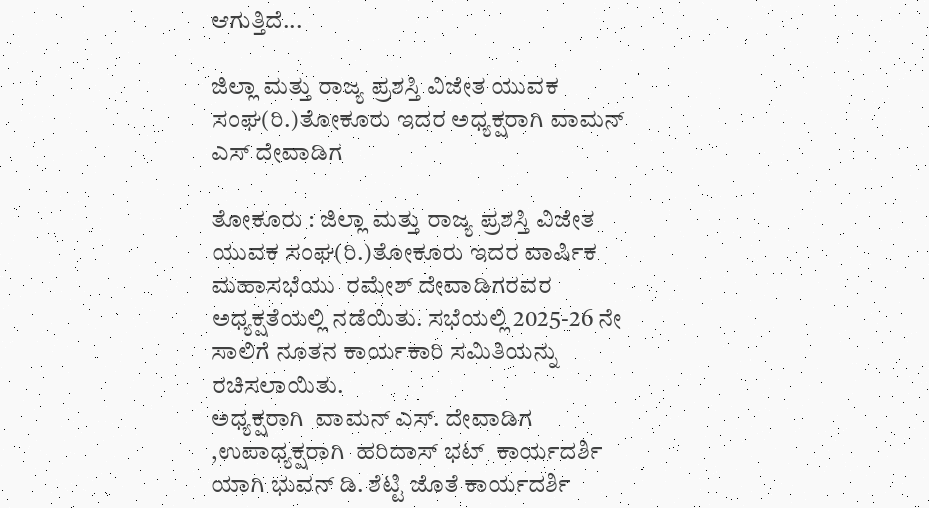ಆಗುತ್ತಿದೆ...

ಜಿಲ್ಲಾ ಮತ್ತು ರಾಜ್ಯ ಪ್ರಶಸ್ತಿ ವಿಜೇತ ಯುವಕ ಸಂಘ(ರಿ.)ತೋಕೂರು ಇದರ ಅಧ್ಯಕ್ಷರಾಗಿ ವಾಮನ್ ಎಸ್ ದೇವಾಡಿಗ

ತೋಕೂರು : ಜಿಲ್ಲಾ ಮತ್ತು ರಾಜ್ಯ ಪ್ರಶಸ್ತಿ ವಿಜೇತ
ಯುವಕ ಸಂಘ(ರಿ.)ತೋಕೂರು ಇದರ ವಾರ್ಷಿಕ ಮಹಾಸಭೆಯು  ರಮೇಶ್ ದೇವಾಡಿಗರವರ ಅಧ್ಯಕ್ಷತೆಯಲ್ಲಿ ನಡೆಯಿತು. ಸಭೆಯಲ್ಲಿ 2025-26 ನೇ  ಸಾಲಿಗೆ ನೂತನ ಕಾರ್ಯಕಾರಿ ಸಮಿತಿಯನ್ನು ರಚಿಸಲಾಯಿತು.
ಅಧ್ಯಕ್ಷರಾಗಿ  ವಾಮನ್ ಎಸ್. ದೇವಾಡಿಗ ,ಉಪಾಧ್ಯಕ್ಷರಾಗಿ  ಹರಿದಾಸ್ ಭಟ್  ಕಾರ್ಯದರ್ಶಿ ಯಾಗಿ ಭುವನ್ ಡಿ. ಶೆಟ್ಟಿ ಜೊತೆ ಕಾರ್ಯದರ್ಶಿ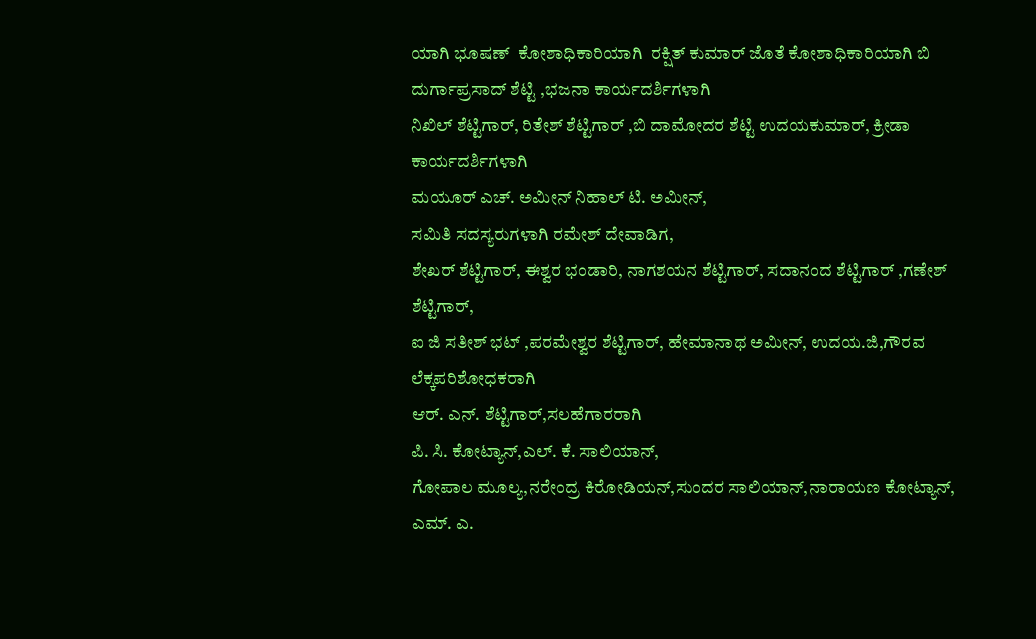ಯಾಗಿ ಭೂಷಣ್  ಕೋಶಾಧಿಕಾರಿಯಾಗಿ  ರಕ್ಷಿತ್ ಕುಮಾರ್ ಜೊತೆ ಕೋಶಾಧಿಕಾರಿಯಾಗಿ ಬಿ ದುರ್ಗಾಪ್ರಸಾದ್ ಶೆಟ್ಟಿ ,ಭಜನಾ ಕಾರ್ಯದರ್ಶಿಗಳಾಗಿ
ನಿಖಿಲ್ ಶೆಟ್ಟಿಗಾರ್, ರಿತೇಶ್ ಶೆಟ್ಟಿಗಾರ್ ,ಬಿ ದಾಮೋದರ ಶೆಟ್ಟಿ ಉದಯಕುಮಾರ್, ಕ್ರೀಡಾ ಕಾರ್ಯದರ್ಶಿಗಳಾಗಿ
ಮಯೂರ್ ಎಚ್. ಅಮೀನ್ ನಿಹಾಲ್ ಟಿ. ಅಮೀನ್,
ಸಮಿತಿ ಸದಸ್ಯರುಗಳಾಗಿ ರಮೇಶ್ ದೇವಾಡಿಗ,
ಶೇಖರ್ ಶೆಟ್ಟಿಗಾರ್, ಈಶ್ವರ ಭಂಡಾರಿ, ನಾಗಶಯನ ಶೆಟ್ಟಿಗಾರ್, ಸದಾನಂದ ಶೆಟ್ಟಿಗಾರ್ ,ಗಣೇಶ್ ಶೆಟ್ಟಿಗಾರ್,
ಐ ಜಿ ಸತೀಶ್ ಭಟ್ ,ಪರಮೇಶ್ವರ ಶೆಟ್ಟಿಗಾರ್, ಹೇಮಾನಾಥ ಅಮೀನ್, ಉದಯ.ಜಿ,ಗೌರವ ಲೆಕ್ಕಪರಿಶೋಧಕರಾಗಿ
ಆರ್. ಎನ್. ಶೆಟ್ಟಿಗಾರ್,ಸಲಹೆಗಾರರಾಗಿ
ಪಿ. ಸಿ. ಕೋಟ್ಯಾನ್,ಎಲ್. ಕೆ. ಸಾಲಿಯಾನ್,
ಗೋಪಾಲ ಮೂಲ್ಯ,ನರೇಂದ್ರ ಕಿರೋಡಿಯನ್,ಸುಂದರ ಸಾಲಿಯಾನ್,ನಾರಾಯಣ ಕೋಟ್ಯಾನ್,
ಎಮ್. ಎ.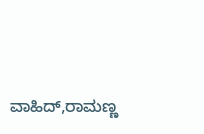ವಾಹಿದ್,ರಾಮಣ್ಣ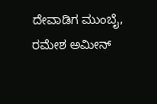ದೇವಾಡಿಗ ಮುಂಬೈ,
ರಮೇಶ ಅಮೀನ್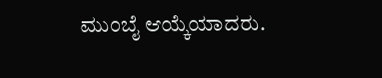ಮುಂಬೈ ಆಯ್ಕೆಯಾದರು.